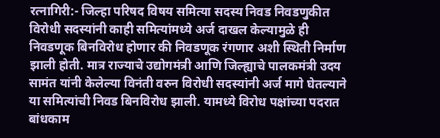रत्नागिरी:- जिल्हा परिषद विषय समित्या सदस्य निवड निवडणुकीत विरोधी सदस्यांनी काही समित्यांमध्ये अर्ज दाखल केल्यामुळे ही निवडणूक बिनविरोध होणार की निवडणूक रंगणार अशी स्थिती निर्माण झाली होती. मात्र राज्याचे उद्योगमंत्री आणि जिल्ह्याचे पालकमंत्री उदय सामंत यांनी केलेल्या विनंती वरुन विरोधी सदस्यांनी अर्ज मागे घेतल्याने या समित्यांची निवड बिनविरोध झाली. यामध्ये विरोध पक्षांच्या पदरात बांधकाम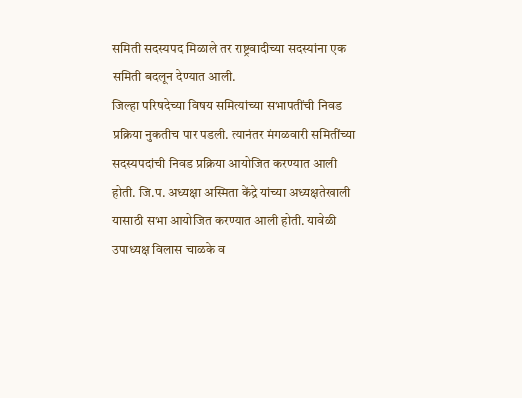समिती सदस्यपद मिळाले तर राष्ट्रवादीच्या सदस्यांना एक समिती बदलून देण्यात आली.
जिल्हा परिषदेच्या विषय समित्यांच्या सभापतींची निवड प्रक्रिया नुकतीच पार पडली. त्यानंतर मंगळवारी समितींच्या सदस्यपदांची निवड प्रक्रिया आयोजित करण्यात आली होती. जि.प. अध्यक्षा अस्मिता केंद्रे यांच्या अध्यक्षतेखाली यासाठी सभा आयोजित करण्यात आली होती. यावेळी उपाध्यक्ष विलास चाळके व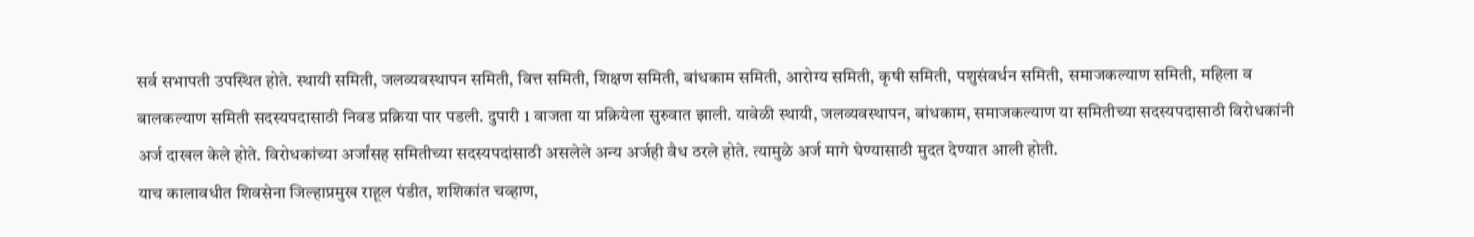सर्व सभापती उपस्थित होते. स्थायी समिती, जलव्यवस्थापन समिती, वित्त समिती, शिक्षण समिती, बांधकाम समिती, आरोग्य समिती, कृषी समिती, पशुसंवर्धन समिती, समाजकल्याण समिती, महिला व बालकल्याण समिती सदस्यपदासाठी निवड प्रक्रिया पार पडली. दुपारी 1 वाजता या प्रक्रियेला सुरुवात झाली. यावेळी स्थायी, जलव्यवस्थापन, बांधकाम, समाजकल्याण या समितीच्या सदस्यपदासाठी विरोधकांनी अर्ज दाखल केले होते. विरोधकांच्या अर्जांसह समितीच्या सदस्यपदांसाठी असलेले अन्य अर्जही वैध ठरले होते. त्यामुळे अर्ज मागे घेण्यासाठी मुदत देण्यात आली होती.
याच कालावधीत शिवसेना जिल्हाप्रमुख राहूल पंडीत, शशिकांत चव्हाण,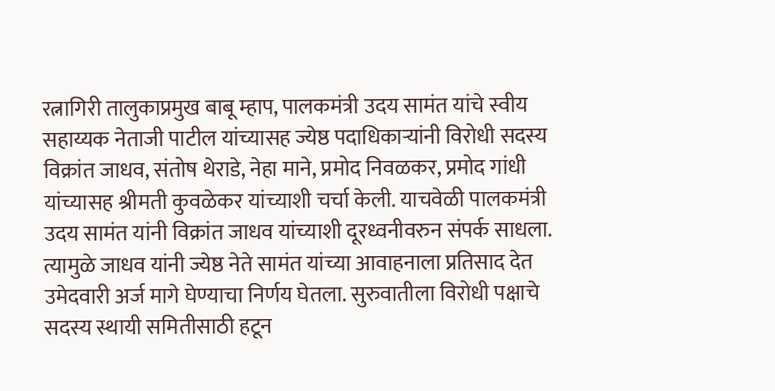रत्नागिरी तालुकाप्रमुख बाबू म्हाप, पालकमंत्री उदय सामंत यांचे स्वीय सहाय्यक नेताजी पाटील यांच्यासह ज्येष्ठ पदाधिकाऱ्यांनी विरोधी सदस्य विक्रांत जाधव, संतोष थेराडे, नेहा माने, प्रमोद निवळकर, प्रमोद गांधी यांच्यासह श्रीमती कुवळेकर यांच्याशी चर्चा केली. याचवेळी पालकमंत्री उदय सामंत यांनी विक्रांत जाधव यांच्याशी दूरध्वनीवरुन संपर्क साधला. त्यामुळे जाधव यांनी ज्येष्ठ नेते सामंत यांच्या आवाहनाला प्रतिसाद देत उमेदवारी अर्ज मागे घेण्याचा निर्णय घेतला. सुरुवातीला विरोधी पक्षाचे सदस्य स्थायी समितीसाठी हटून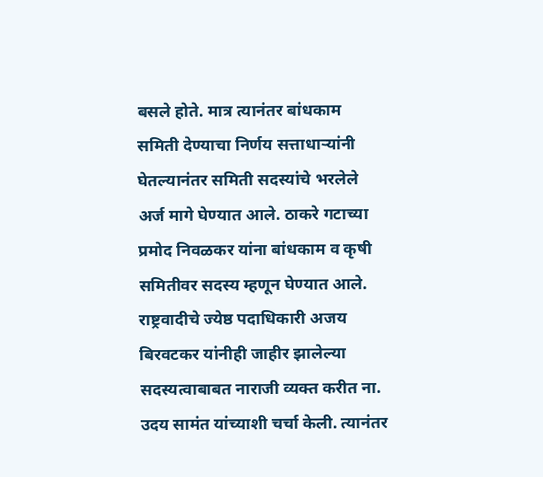बसले होते. मात्र त्यानंतर बांधकाम समिती देण्याचा निर्णय सत्ताधाऱ्यांनी घेतल्यानंतर समिती सदस्यांचे भरलेले अर्ज मागे घेण्यात आले. ठाकरे गटाच्या प्रमोद निवळकर यांना बांधकाम व कृषी समितीवर सदस्य म्हणून घेण्यात आले.
राष्ट्रवादीचे ज्येष्ठ पदाधिकारी अजय बिरवटकर यांनीही जाहीर झालेल्या सदस्यत्वाबाबत नाराजी व्यक्त करीत ना. उदय सामंत यांच्याशी चर्चा केली. त्यानंतर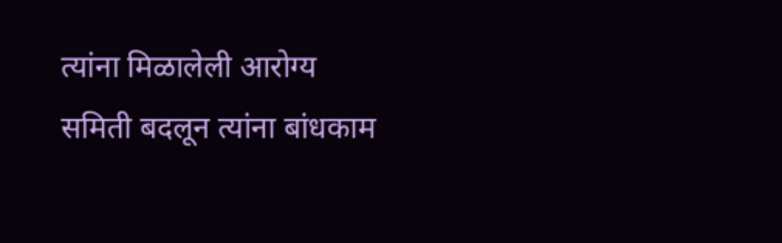त्यांना मिळालेली आरोग्य समिती बदलून त्यांना बांधकाम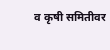व कृषी समितीवर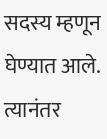सदस्य म्हणून घेण्यात आले. त्यानंतर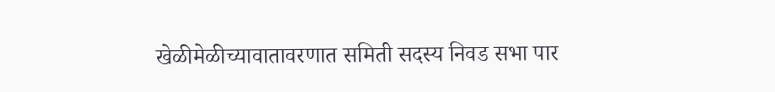खेळीमेळीच्यावातावरणात समिती सदस्य निवड सभा पार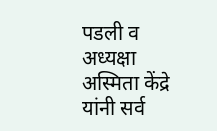पडली व अध्यक्षा अस्मिता केंद्रे यांनी सर्व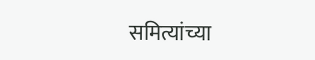समित्यांच्या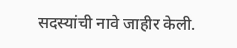सदस्यांची नावे जाहीर केली.